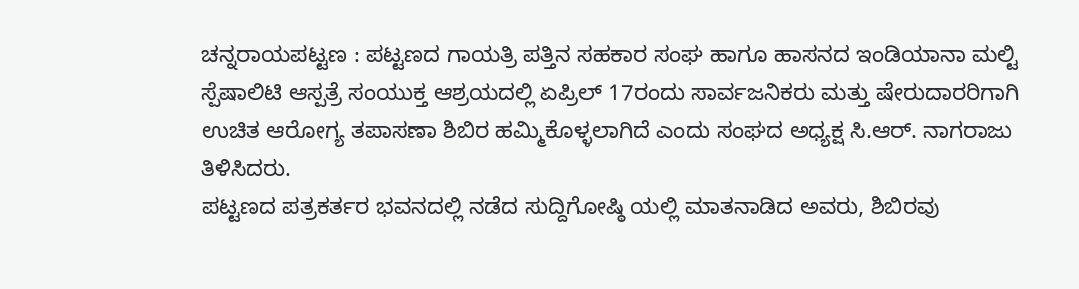ಚನ್ನರಾಯಪಟ್ಟಣ : ಪಟ್ಟಣದ ಗಾಯತ್ರಿ ಪತ್ತಿನ ಸಹಕಾರ ಸಂಘ ಹಾಗೂ ಹಾಸನದ ಇಂಡಿಯಾನಾ ಮಲ್ಟಿ ಸ್ಪೆಷಾಲಿಟಿ ಆಸ್ಪತ್ರೆ ಸಂಯುಕ್ತ ಆಶ್ರಯದಲ್ಲಿ ಏಪ್ರಿಲ್ 17ರಂದು ಸಾರ್ವಜನಿಕರು ಮತ್ತು ಷೇರುದಾರರಿಗಾಗಿ ಉಚಿತ ಆರೋಗ್ಯ ತಪಾಸಣಾ ಶಿಬಿರ ಹಮ್ಮಿಕೊಳ್ಳಲಾಗಿದೆ ಎಂದು ಸಂಘದ ಅಧ್ಯಕ್ಷ ಸಿ.ಆರ್. ನಾಗರಾಜು ತಿಳಿಸಿದರು.
ಪಟ್ಟಣದ ಪತ್ರಕರ್ತರ ಭವನದಲ್ಲಿ ನಡೆದ ಸುದ್ದಿಗೋಷ್ಠಿ ಯಲ್ಲಿ ಮಾತನಾಡಿದ ಅವರು, ಶಿಬಿರವು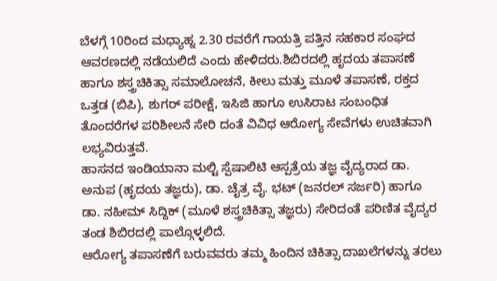ಬೆಳಗ್ಗೆ 10ರಿಂದ ಮಧ್ಯಾಹ್ನ 2.30 ರವರೆಗೆ ಗಾಯತ್ರಿ ಪತ್ತಿನ ಸಹಕಾರ ಸಂಘದ ಆವರಣದಲ್ಲಿ ನಡೆಯಲಿದೆ ಎಂದು ಹೇಳಿದರು.ಶಿಬಿರದಲ್ಲಿ ಹೃದಯ ತಪಾಸಣೆ ಹಾಗೂ ಶಸ್ತ್ರಚಿಕಿತ್ಸಾ ಸಮಾಲೋಚನೆ, ಕೀಲು ಮತ್ತು ಮೂಳೆ ತಪಾಸಣೆ, ರಕ್ತದ ಒತ್ತಡ (ಬಿಪಿ), ಶುಗರ್ ಪರೀಕ್ಷೆ, ಇಸಿಜಿ ಹಾಗೂ ಉಸಿರಾಟ ಸಂಬಂಧಿತ ತೊಂದರೆಗಳ ಪರಿಶೀಲನೆ ಸೇರಿ ದಂತೆ ವಿವಿಧ ಆರೋಗ್ಯ ಸೇವೆಗಳು ಉಚಿತವಾಗಿ ಲಭ್ಯವಿರುತ್ತವೆ.
ಹಾಸನದ ಇಂಡಿಯಾನಾ ಮಲ್ಟಿ ಸ್ಪೆಷಾಲಿಟಿ ಆಸ್ಪತ್ರೆಯ ತಜ್ಞ ವೈದ್ಯರಾದ ಡಾ. ಅನುಪ (ಹೃದಯ ತಜ್ಞರು), ಡಾ. ಚೈತ್ರ ವೈ. ಭಟ್ (ಜನರಲ್ ಸರ್ಜರಿ) ಹಾಗೂ ಡಾ. ನಹೀಮ್ ಸಿದ್ದಿಕ್ (ಮೂಳೆ ಶಸ್ತ್ರಚಿಕಿತ್ಸಾ ತಜ್ಞರು) ಸೇರಿದಂತೆ ಪರಿಣಿತ ವೈದ್ಯರ ತಂಡ ಶಿಬಿರದಲ್ಲಿ ಪಾಲ್ಗೊಳ್ಳಲಿದೆ.
ಆರೋಗ್ಯ ತಪಾಸಣೆಗೆ ಬರುವವರು ತಮ್ಮ ಹಿಂದಿನ ಚಿಕಿತ್ಸಾ ದಾಖಲೆಗಳನ್ನು ತರಲು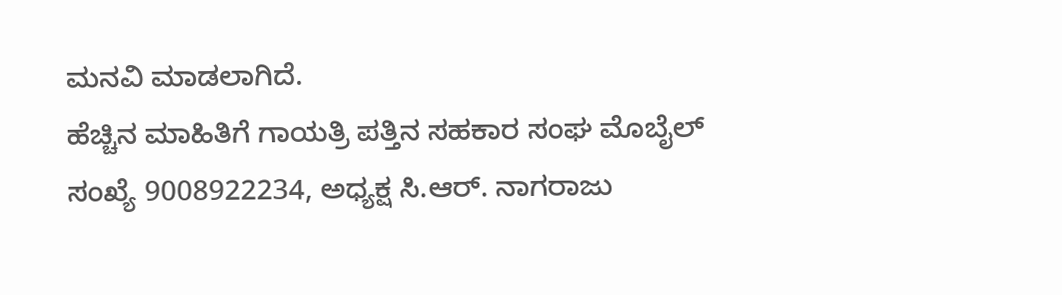ಮನವಿ ಮಾಡಲಾಗಿದೆ.
ಹೆಚ್ಚಿನ ಮಾಹಿತಿಗೆ ಗಾಯತ್ರಿ ಪತ್ತಿನ ಸಹಕಾರ ಸಂಘ ಮೊಬೈಲ್ ಸಂಖ್ಯೆ 9008922234, ಅಧ್ಯಕ್ಷ ಸಿ.ಆರ್. ನಾಗರಾಜು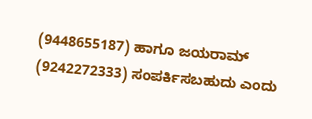(9448655187) ಹಾಗೂ ಜಯರಾಮ್ (9242272333) ಸಂಪರ್ಕಿಸಬಹುದು ಎಂದು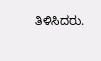ತಿಳಿಸಿದರು.